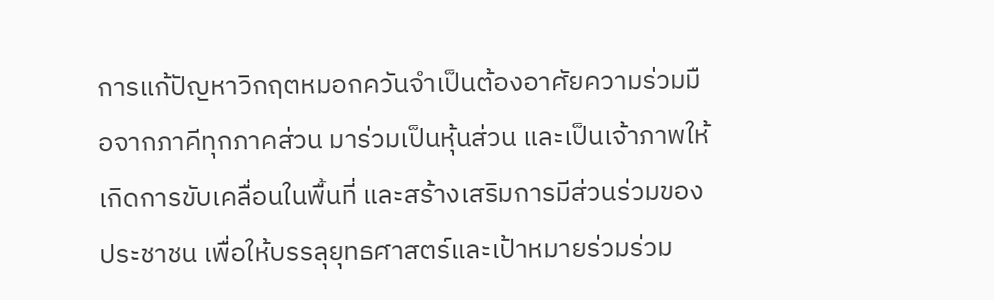การแก้ปัญหาวิกฤตหมอกควันจำเป็นต้องอาศัยความร่วมมือจากภาคีทุกภาคส่วน มาร่วมเป็นหุ้นส่วน และเป็นเจ้าภาพให้เกิดการขับเคลื่อนในพื้นที่ และสร้างเสริมการมีส่วนร่วมของประชาชน เพื่อให้บรรลุยุทธศาสตร์และเป้าหมายร่วมร่วม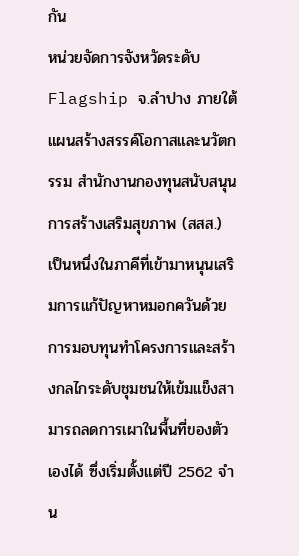กัน
หน่วยจัดการจังหวัดระดับ Flagship จ.ลำปาง ภายใต้แผนสร้างสรรค์โอกาสและนวัตกรรม สำนักงานกองทุนสนับสนุนการสร้างเสริมสุขภาพ (สสส.) เป็นหนึ่งในภาคีที่เข้ามาหนุนเสริมการแก้ปัญหาหมอกควันด้วยการมอบทุนทำโครงการและสร้างกลไกระดับชุมชนให้เข้มแข็งสามารถลดการเผาในพื้นที่ของตัวเองได้ ซึ่งเริ่มตั้งแต่ปี 2562 จำน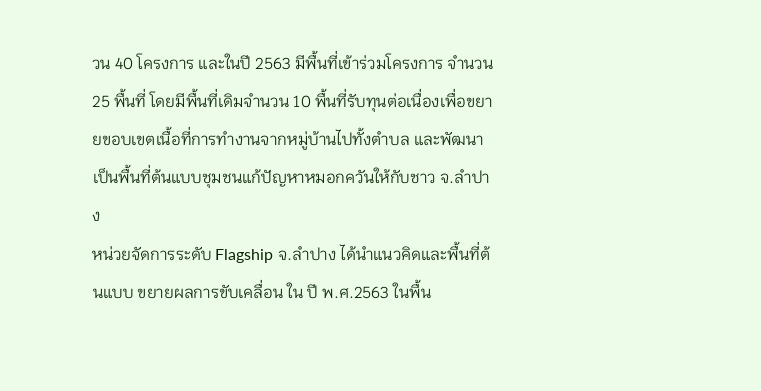วน 40 โครงการ และในปี 2563 มีพื้นที่เข้าร่วมโครงการ จำนวน 25 พื้นที่ โดยมีพื้นที่เดิมจำนวน 10 พื้นที่รับทุนต่อเนื่องเพื่อขยายขอบเขตเนื้อที่การทำงานจากหมู่บ้านไปทั้งตำบล และพัฒนาเป็นพื้นที่ต้นแบบชุมชนแก้ปัญหาหมอกควันให้กับชาว จ.ลำปาง
หน่วยจัดการระดับ Flagship จ.ลำปาง ได้นำแนวคิดและพื้นที่ต้นแบบ ขยายผลการขับเคลื่อน ใน ปี พ.ศ.2563 ในพื้น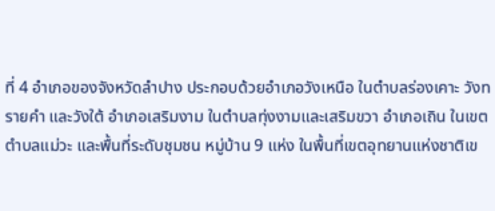ที่ 4 อำเภอของจังหวัดลำปาง ประกอบด้วยอำเภอวังเหนือ ในตำบลร่องเคาะ วังทรายคำ และวังใต้ อำเภอเสริมงาม ในตำบลทุ่งงามและเสริมขวา อำเภอเถิน ในเขตตำบลแม่วะ และพื้นที่ระดับชุมชน หมู่บ้าน 9 แห่ง ในพื้นที่เขตอุทยานแห่งชาติเข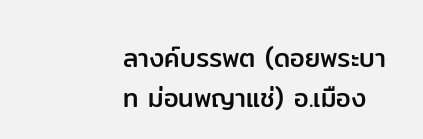ลางค์บรรพต (ดอยพระบาท ม่อนพญาแช่) อ.เมือง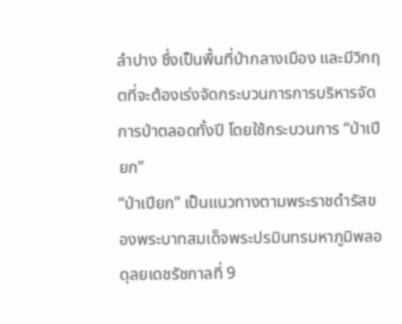ลำปาง ซึ่งเป็นพื้นที่ป่ากลางเมือง และมีวิกฤตที่จะต้องเร่งจัดกระบวนการการบริหารจัดการป่าตลอดทั้งปี โดยใช้กระบวนการ “ป่าเปียก”
“ป่าเปียก” เป็นแนวทางตามพระราชดำรัสของพระบาทสมเด็จพระปรมินทรมหาภูมิพลอดุลยเดชรัชกาลที่ 9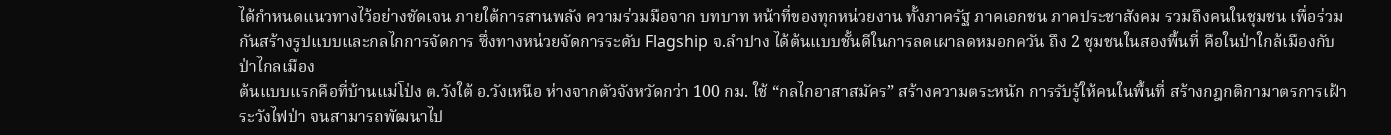ได้กำหนดแนวทางไว้อย่างชัดเจน ภายใต้การสานพลัง ความร่วมมือจาก บทบาท หน้าที่ของทุกหน่วยงาน ทั้งภาครัฐ ภาคเอกชน ภาคประชาสังคม รวมถึงคนในชุมชน เพื่อร่วมกันสร้างรูปแบบและกลไกการจัดการ ซึ่งทางหน่วยจัดการระดับ Flagship จ.ลำปาง ได้ต้นแบบชั้นดีในการลดเผาลดหมอกควัน ถึง 2 ชุมชนในสองพื้นที่ คือในป่าใกล้เมืองกับป่าไกลเมือง
ต้นแบบแรกคือที่บ้านแม่โป่ง ต.วังใต้ อ.วังเหนือ ห่างจากตัวจังหวัดกว่า 100 กม. ใช้ “กลไกอาสาสมัคร” สร้างความตระหนัก การรับรู้ให้คนในพื้นที่ สร้างกฎกติกามาตรการเฝ้าระวังไฟป่า จนสามารถพัฒนาไป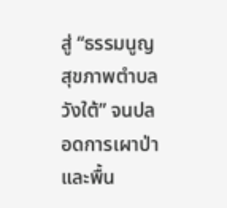สู่ “ธรรมนูญสุขภาพตำบลวังใต้” จนปลอดการเผาป่าและพื้น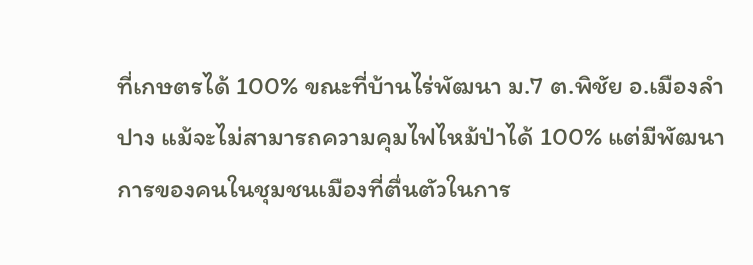ที่เกษตรได้ 100% ขณะที่บ้านไร่พัฒนา ม.7 ต.พิชัย อ.เมืองลำปาง แม้จะไม่สามารถความคุมไฟไหม้ป่าได้ 100% แต่มีพัฒนาการของคนในชุมชนเมืองที่ตื่นตัวในการ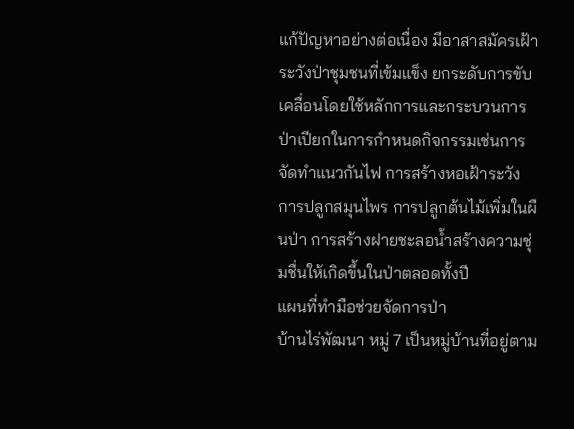แก้ปัญหาอย่างต่อเนื่อง มีอาสาสมัครเฝ้าระวังป่าชุมชนที่เข้มแข็ง ยกระดับการขับเคลื่อนโดยใช้หลักการและกระบวนการป่าเปียกในการกำหนดกิจกรรมเช่นการจัดทำแนวกันไฟ การสร้างหอเฝ้าระวัง การปลูกสมุนไพร การปลูกต้นไม้เพิ่มในผืนป่า การสร้างฝายชะลอน้ำสร้างความชุ่มชื่นให้เกิดขึ้นในป่าตลอดทั้งปี
แผนที่ทำมือช่วยจัดการป่า
บ้านไร่พัฒนา หมู่ 7 เป็นหมู่บ้านที่อยู่ตาม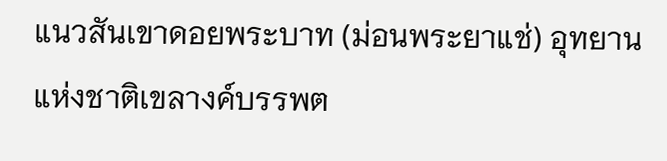แนวสันเขาดอยพระบาท (ม่อนพระยาแช่) อุทยานแห่งชาติเขลางค์บรรพต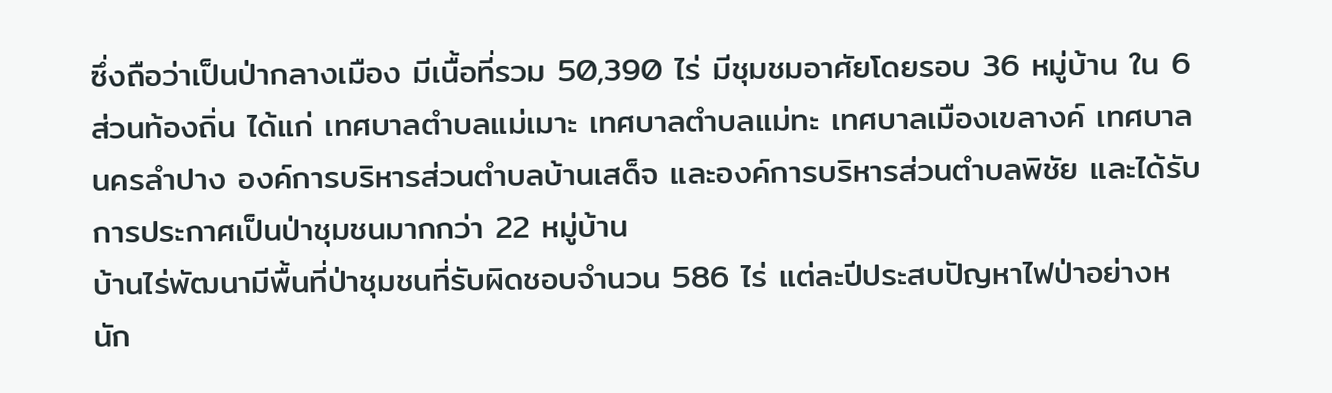ซึ่งถือว่าเป็นป่ากลางเมือง มีเนื้อที่รวม 50,390 ไร่ มีชุมชมอาศัยโดยรอบ 36 หมู่บ้าน ใน 6 ส่วนท้องถิ่น ได้แก่ เทศบาลตำบลแม่เมาะ เทศบาลตำบลแม่ทะ เทศบาลเมืองเขลางค์ เทศบาลนครลำปาง องค์การบริหารส่วนตำบลบ้านเสด็จ และองค์การบริหารส่วนตำบลพิชัย และได้รับการประกาศเป็นป่าชุมชนมากกว่า 22 หมู่บ้าน
บ้านไร่พัฒนามีพื้นที่ป่าชุมชนที่รับผิดชอบจำนวน 586 ไร่ แต่ละปีประสบปัญหาไฟป่าอย่างหนัก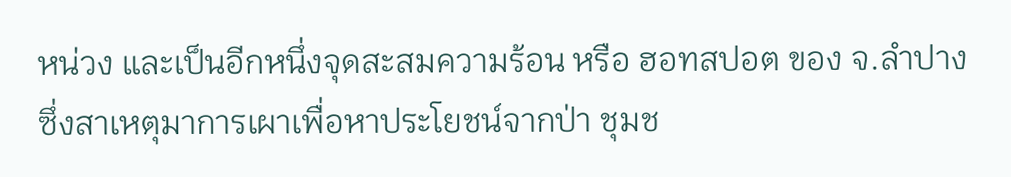หน่วง และเป็นอีกหนึ่งจุดสะสมความร้อน หรือ ฮอทสปอต ของ จ.ลำปาง ซึ่งสาเหตุมาการเผาเพื่อหาประโยชน์จากป่า ชุมช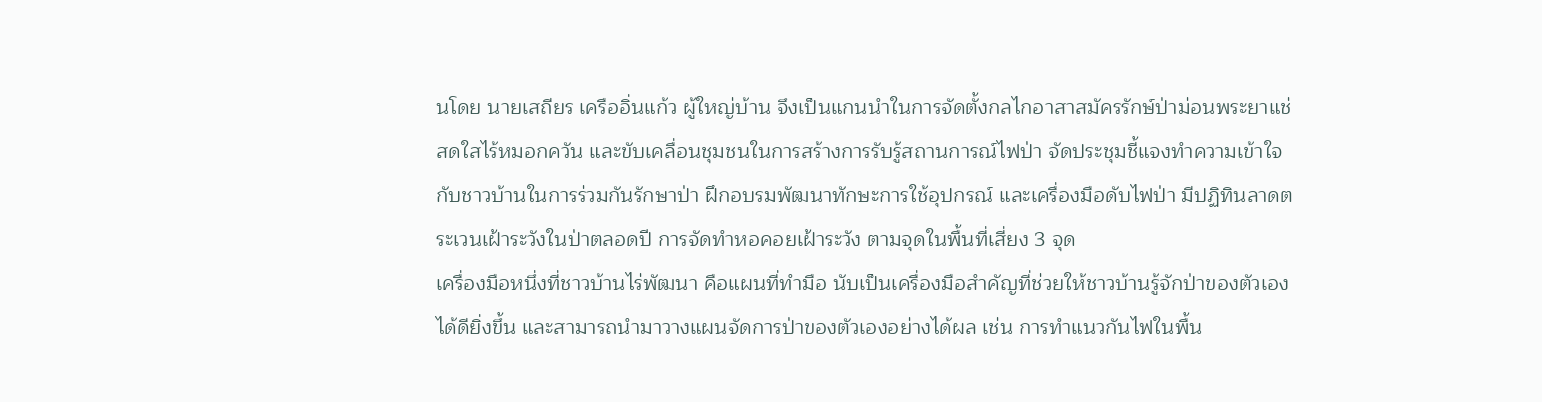นโดย นายเสถียร เครืออิ่นแก้ว ผู้ใหญ่บ้าน จึงเป็นแกนนำในการจัดตั้งกลไกอาสาสมัครรักษ์ป่าม่อนพระยาแช่ สดใสไร้หมอกควัน และขับเคลื่อนชุมชนในการสร้างการรับรู้สถานการณ์ไฟป่า จัดประชุมชี้แจงทำความเข้าใจกับชาวบ้านในการร่วมกันรักษาป่า ฝึกอบรมพัฒนาทักษะการใช้อุปกรณ์ และเครื่องมือดับไฟป่า มีปฏิทินลาดตระเวนเฝ้าระวังในป่าตลอดปี การจัดทำหอคอยเฝ้าระวัง ตามจุดในพื้นที่เสี่ยง 3 จุด
เครื่องมือหนึ่งที่ชาวบ้านไร่พัฒนา คือแผนที่ทำมือ นับเป็นเครื่องมือสำคัญที่ช่วยให้ชาวบ้านรู้จักป่าของตัวเองได้ดียิ่งขึ้น และสามารถนำมาวางแผนจัดการป่าของตัวเองอย่างได้ผล เช่น การทำแนวกันไฟในพื้น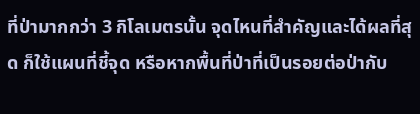ที่ป่ามากกว่า 3 กิโลเมตรนั้น จุดไหนที่สำคัญและได้ผลที่สุด ก็ใช้แผนที่ชี้จุด หรือหากพื้นที่ป่าที่เป็นรอยต่อป่ากับ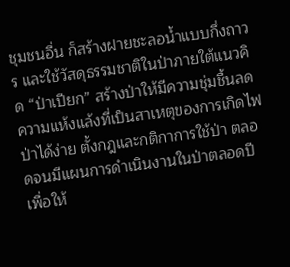ชุมชนอื่น ก็สร้างฝายชะลอน้ำแบบกึ่งถาวร และใช้วัสดุธรรมชาติในป่าภายใต้แนวคิด “ป่าเปียก” สร้างป่าให้มีความชุ่มชื้นลดความแห้งแล้งที่เป็นสาเหตุของการเกิดไฟป่าได้ง่าย ตั้งกฎและกติกาการใช้ป่า ตลอดจนมีแผนการดำเนินงานในป่าตลอดปี เพื่อให้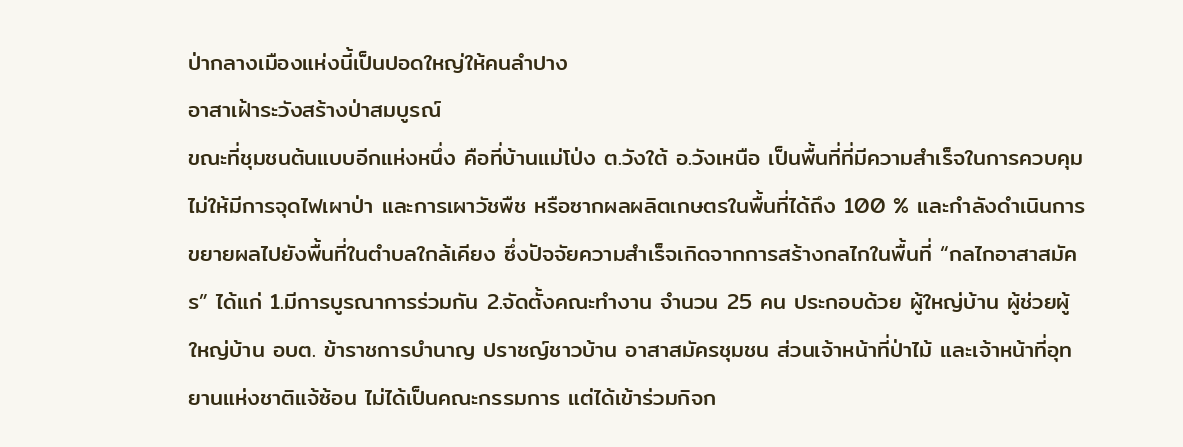ป่ากลางเมืองแห่งนี้เป็นปอดใหญ่ให้คนลำปาง
อาสาเฝ้าระวังสร้างป่าสมบูรณ์
ขณะที่ชุมชนต้นแบบอีกแห่งหนึ่ง คือที่บ้านแม่โป่ง ต.วังใต้ อ.วังเหนือ เป็นพื้นที่ที่มีความสำเร็จในการควบคุมไม่ให้มีการจุดไฟเผาป่า และการเผาวัชพืช หรือซากผลผลิตเกษตรในพื้นที่ได้ถึง 100 % และกำลังดำเนินการขยายผลไปยังพื้นที่ในตำบลใกล้เคียง ซึ่งปัจจัยความสำเร็จเกิดจากการสร้างกลไกในพื้นที่ “กลไกอาสาสมัคร” ได้แก่ 1.มีการบูรณาการร่วมกัน 2.จัดตั้งคณะทำงาน จำนวน 25 คน ประกอบด้วย ผู้ใหญ่บ้าน ผู้ช่วยผู้ใหญ่บ้าน อบต. ข้าราชการบำนาญ ปราชญ์ชาวบ้าน อาสาสมัครชุมชน ส่วนเจ้าหน้าที่ป่าไม้ และเจ้าหน้าที่อุทยานแห่งชาติแจ้ซ้อน ไม่ได้เป็นคณะกรรมการ แต่ได้เข้าร่วมกิจก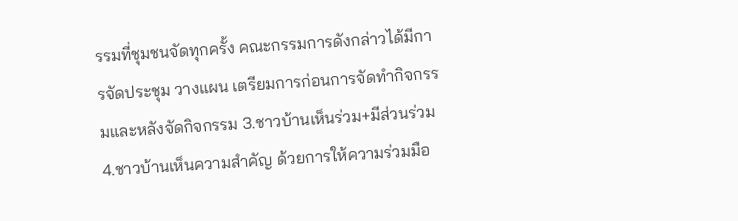รรมที่ชุมชนจัดทุกครั้ง คณะกรรมการดังกล่าวได้มีการจัดประชุม วางแผน เตรียมการก่อนการจัดทำกิจกรรมและหลังจัดกิจกรรม 3.ชาวบ้านเห็นร่วม+มีส่วนร่วม 4.ชาวบ้านเห็นความสำคัญ ด้วยการให้ความร่วมมือ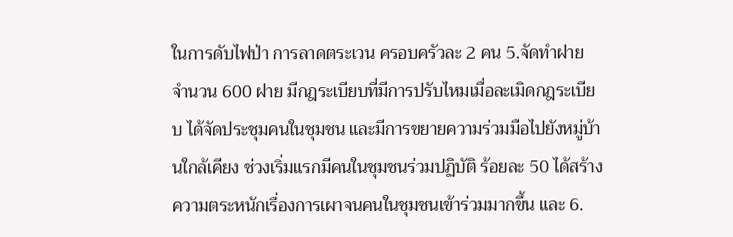ในการดับไฟป่า การลาดตระเวน ครอบครัวละ 2 คน 5.จัดทำฝาย จำนวน 600 ฝาย มีกฎระเบียบที่มีการปรับไหมเมื่อละเมิดกฎระเบียบ ได้จัดประชุมคนในชุมชน และมีการขยายความร่วมมือไปยังหมู่บ้านใกล้เคียง ช่วงเริ่มแรกมีคนในชุมชนร่วมปฏิบัติ ร้อยละ 50 ได้สร้างความตระหนักเรื่องการเผาจนคนในชุมชนเข้าร่วมมากขึ้น และ 6.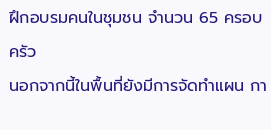ฝึกอบรมคนในชุมชน จำนวน 65 ครอบครัว
นอกจากนี้ในพื้นที่ยังมีการจัดทำแผน กา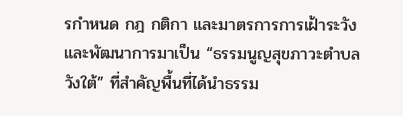รกำหนด กฎ กติกา และมาตรการการเฝ้าระวัง และพัฒนาการมาเป็น “ธรรมนูญสุขภาวะตำบลวังใต้” ที่สำคัญพื้นที่ได้นำธรรม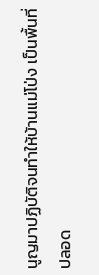นูญมาปฏิบัติจนทำให้บ้านแม่โป่ง เป็นพื้นที่ปลอด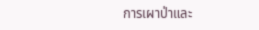การเผาป่าและ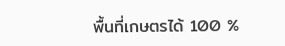พื้นที่เกษตรได้ 100 %